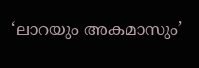‘ലാറയും അകമാസും’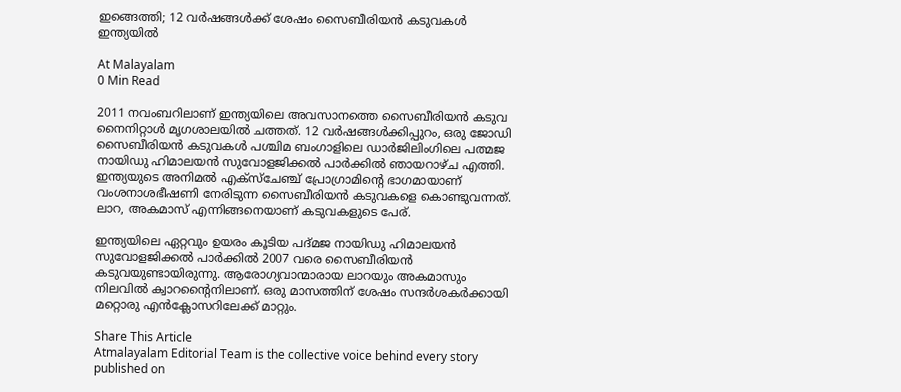ഇങ്ങെത്തി; 12 വർഷങ്ങൾക്ക് ശേഷം സൈബീരിയൻ കടുവകൾ ഇന്ത്യയിൽ

At Malayalam
0 Min Read

2011 നവംബറിലാണ് ഇന്ത്യയിലെ അവസാനത്തെ സൈബീരിയൻ കടുവ നൈനിറ്റാൾ മൃഗശാലയിൽ ചത്തത്. 12 വർഷങ്ങൾക്കിപ്പുറം, ഒരു ജോഡി സൈബീരിയൻ കടുവകൾ പശ്ചിമ ബംഗാളിലെ ഡാർജിലിംഗിലെ പത്മജ നായിഡു ഹിമാലയൻ സുവോളജിക്കൽ പാർക്കിൽ ഞായറാഴ്ച എത്തി. ഇന്ത്യയുടെ അനിമൽ എക്സ്ചേഞ്ച് പ്രോഗ്രാമിന്റെ ഭാഗമായാണ് വംശനാശഭീഷണി നേരിടുന്ന സൈബീരിയൻ കടുവകളെ കൊണ്ടുവന്നത്. ലാറ, അകമാസ് എന്നിങ്ങനെയാണ് കടുവകളുടെ പേര്.

ഇന്ത്യയിലെ ഏറ്റവും ഉയരം കൂടിയ പദ്മജ നായിഡു ഹിമാലയൻ സുവോളജിക്കൽ പാർക്കിൽ 2007 വരെ സൈബീരിയൻ കടുവയുണ്ടായിരുന്നു. ആരോഗ്യവാന്മാരായ ലാറയും അകമാസും നിലവിൽ ക്വാറന്റൈനിലാണ്. ഒരു മാസത്തിന് ശേഷം സന്ദർശകർക്കായി മറ്റൊരു എൻക്ലോസറിലേക്ക് മാറ്റും.

Share This Article
Atmalayalam Editorial Team is the collective voice behind every story published on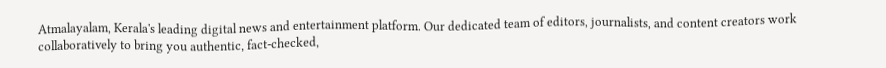Atmalayalam, Kerala's leading digital news and entertainment platform. Our dedicated team of editors, journalists, and content creators work collaboratively to bring you authentic, fact-checked,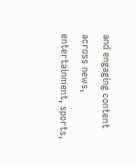and engaging content across news, entertainment, sports,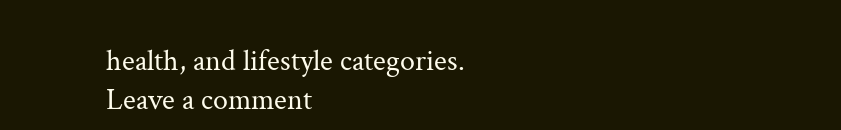health, and lifestyle categories.
Leave a comment